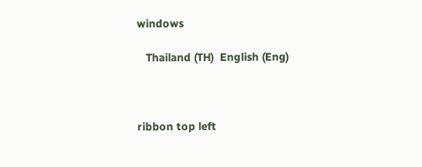windows

   Thailand (TH)  English (Eng)



ribbon top left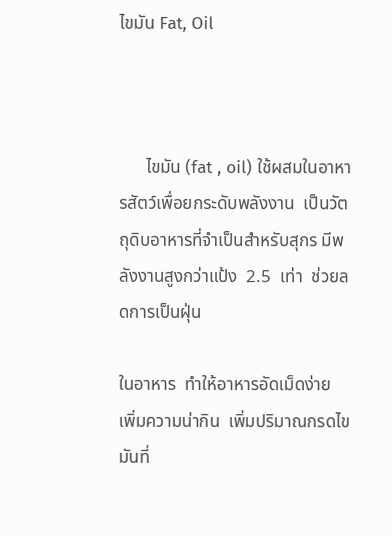ไขมัน Fat, Oil



      ไขมัน (fat , oil) ใช้ผสมในอาหารสัตว์เพื่อยกระดับพลังงาน  เป็นวัตถุดิบอาหารที่จำเป็นสำหรับสุกร มีพลังงานสูงกว่าแป้ง  2.5  เท่า  ช่วยลดการเป็นฝุ่น

ในอาหาร  ทำให้อาหารอัดเม็ดง่าย  เพิ่มความน่ากิน  เพิ่มปริมาณกรดไขมันที่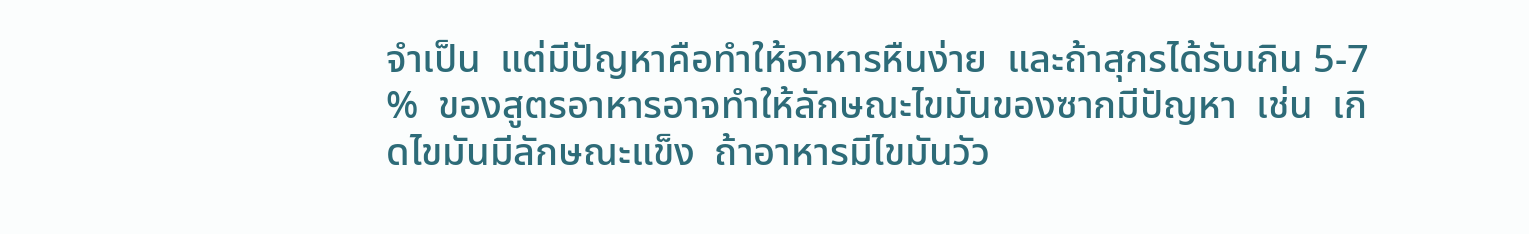จำเป็น  แต่มีปัญหาคือทำให้อาหารหืนง่าย  และถ้าสุกรได้รับเกิน 5-7 %  ของสูตรอาหารอาจทำให้ลักษณะไขมันของซากมีปัญหา  เช่น  เกิดไขมันมีลักษณะแข็ง  ถ้าอาหารมีไขมันวัว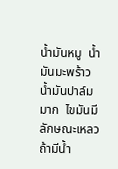น้ำมันหมู  น้ำมันมะพร้าว  น้ำมันปาล์ม  มาก  ไขมันมีลักษณะเหลว  ถ้ามีน้ำ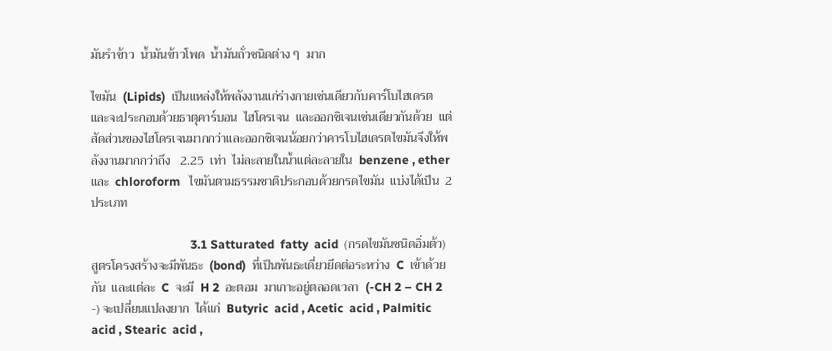มันรำข้าว  น้ำมันข้าวโพด  น้ำมันถั่วชนิดต่าง ๆ  มาก

ไขมัน  (Lipids)  เป็นแหล่งให้พลังงานแก่ร่างกายเช่นเดียวกับคาร์โบไฮเดรต  และจะประกอบด้วยธาตุคาร์บอน  ไฮโดรเจน  และออกซิเจนเช่นเดียวกันด้วย  แต่สัดส่วนของไฮโดรเจนมากกว่าและออกซิเจนน้อยกว่าคารโบไฮเดรตไขมันจึงให้พลังงานมากกว่าถึง   2.25  เท่า  ไม่ละลายในน้ำแต่ละลายใน  benzene , ether และ  chloroform   ไขมันตามธรรมชาติประกอบด้วยกรดไขมัน  แบ่งได้เป็น  2  ประเภท

                                 3.1 Satturated  fatty  acid  (กรดไขมันชนิดอิ่มต้ว)  สูตรโครงสร้างจะมีพันธะ  (bond)  ที่เป็นพันธะเดี่ยวยึดต่อระหว่าง  C  เข้าด้วยกัน  และแต่ละ  C  จะมี  H 2  อะตอม  มาเกาะอยู่ตลอดเวลา  (-CH 2 – CH 2 -) จะเปลี่ยนแปลงยาก  ได้แก่  Butyric  acid , Acetic  acid , Palmitic  acid , Stearic  acid ,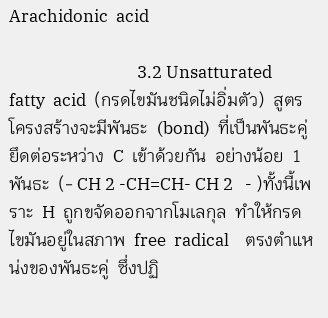Arachidonic  acid

                                3.2 Unsatturated  fatty  acid  (กรดไขมันชนิดไม่อิ่มตัว)  สูตรโครงสร้างจะมีพันธะ  (bond)  ที่เป็นพันธะคู่  ยึดต่อระหว่าง  C  เข้าด้วยกัน  อย่างน้อย  1  พันธะ  (- CH 2 -CH=CH- CH 2   - )ทั้งนี้เพราะ  H  ถูกขจัดออกจากโมเลกุล  ทำให้กรดไขมันอยู่ในสภาพ  free  radical    ตรงตำแหน่งของพันธะคู่  ซึ่งปฏิ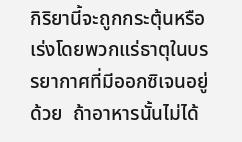กิริยานี้จะถูกกระตุ้นหรือเร่งโดยพวกแร่ธาตุในบรรยากาศที่มีออกซิเจนอยู่ด้วย  ถ้าอาหารนั้นไม่ได้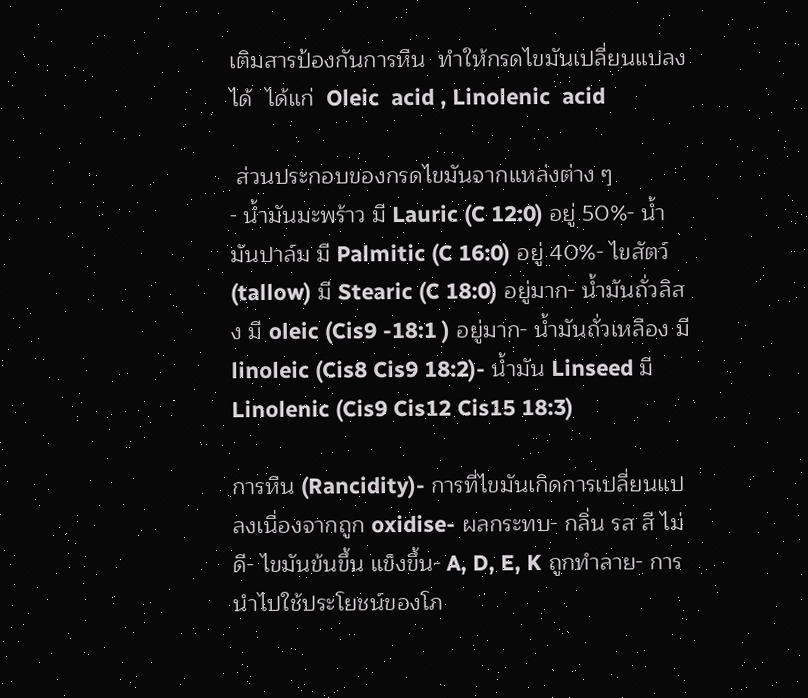เติมสารป้องกันการหืน  ทำให้กรดไขมันเปลี่ยนแปลงได้  ได้แก่  Oleic  acid , Linolenic  acid

 ส่วนประกอบของกรดไขมันจากแหล่งต่าง ๆ
- น้ำมันมะพร้าว มี Lauric (C 12:0) อยู่ 50%- น้ำมันปาล์ม มี Palmitic (C 16:0) อยู่ 40%- ไขสัตว์ (tallow) มี Stearic (C 18:0) อยู่มาก- น้ำมันถั่วลิสง มี oleic (Cis9 -18:1 ) อยู่มาก- น้ำมันถั่วเหลือง มี linoleic (Cis8 Cis9 18:2)- น้ำมัน Linseed มี Linolenic (Cis9 Cis12 Cis15 18:3)

การหืน (Rancidity)- การที่ไขมันเกิดการเปลี่ยนแปลงเนื่องจากถูก oxidise- ผลกระทบ- กลิ่น รส สี ไม่ดี- ไขมันข้นขึ้น แข็งขึ้น- A, D, E, K ถูกทำลาย- การนำไปใช้ประโยชน์ของโภ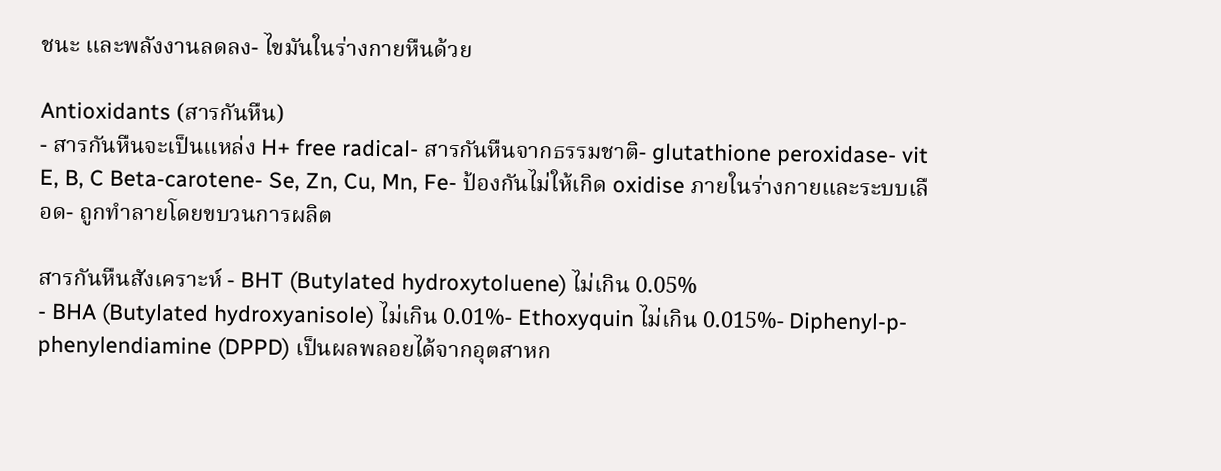ชนะ และพลังงานลดลง- ไขมันในร่างกายหืนด้วย

Antioxidants (สารกันหืน)
- สารกันหืนจะเป็นแหล่ง H+ free radical- สารกันหืนจากธรรมชาติ- glutathione peroxidase- vit E, B, C Beta-carotene- Se, Zn, Cu, Mn, Fe- ป้องกันไม่ให้เกิด oxidise ภายในร่างกายและระบบเลือด- ถูกทำลายโดยขบวนการผลิต

สารกันหืนสังเคราะห์ - BHT (Butylated hydroxytoluene) ไม่เกิน 0.05%
- BHA (Butylated hydroxyanisole) ไม่เกิน 0.01%- Ethoxyquin ไม่เกิน 0.015%- Diphenyl-p-phenylendiamine (DPPD) เป็นผลพลอยได้จากอุตสาหก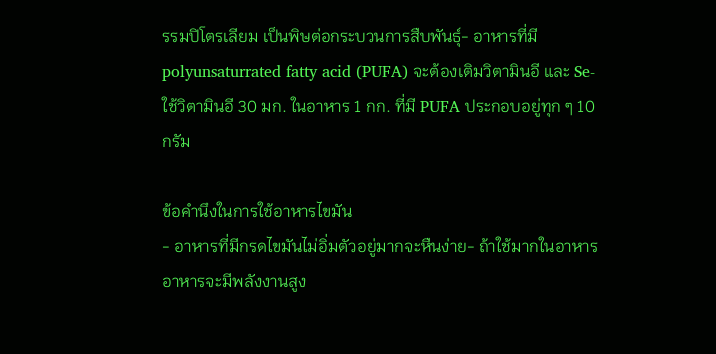รรมปิโตรเลียม เป็นพิษต่อกระบวนการสืบพันธุ์- อาหารที่มี polyunsaturrated fatty acid (PUFA) จะต้องเติมวิตามินอี และ Se- ใช้วิตามินอี 30 มก. ในอาหาร 1 กก. ที่มี PUFA ประกอบอยู่ทุก ๆ 10 กรัม

ข้อคำนึงในการใช้อาหารไขมัน
- อาหารที่มีกรดไขมันไม่อิ่มตัวอยู่มากจะหืนง่าย- ถ้าใช้มากในอาหาร อาหารจะมีพลังงานสูง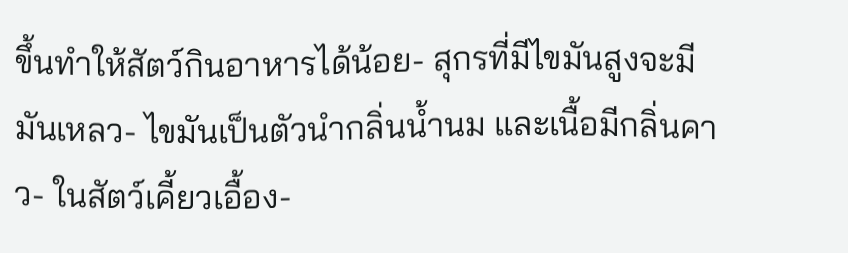ขึ้นทำให้สัตว์กินอาหารได้น้อย- สุกรที่มีไขมันสูงจะมีมันเหลว- ไขมันเป็นตัวนำกลิ่นน้ำนม และเนื้อมีกลิ่นคาว- ในสัตว์เคี้ยวเอื้อง-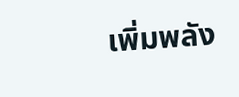เพิ่มพลัง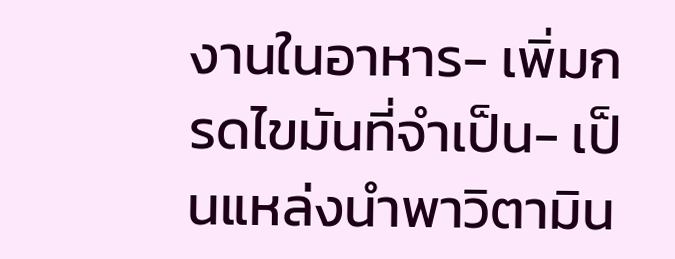งานในอาหาร- เพิ่มกรดไขมันที่จำเป็น- เป็นแหล่งนำพาวิตามิน